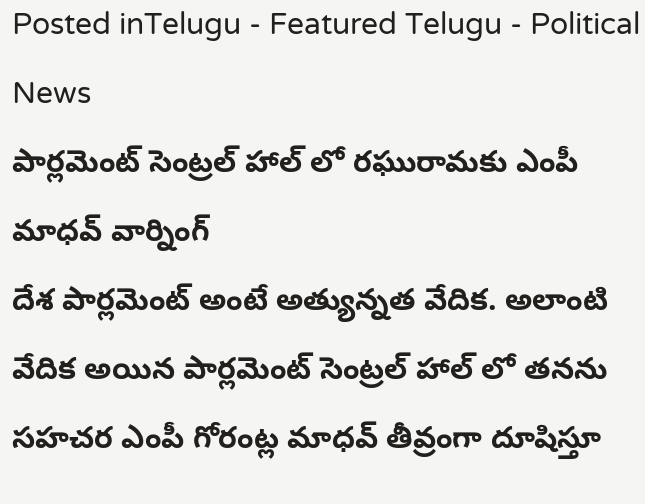Posted inTelugu - Featured Telugu - Political News
పార్లమెంట్ సెంట్రల్ హాల్ లో రఘురామకు ఎంపీ మాధవ్ వార్నింగ్
దేశ పార్లమెంట్ అంటే అత్యున్నత వేదిక. అలాంటి వేదిక అయిన పార్లమెంట్ సెంట్రల్ హాల్ లో తనను సహచర ఎంపీ గోరంట్ల మాధవ్ తీవ్రంగా దూషిస్తూ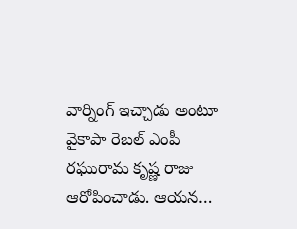వార్నింగ్ ఇచ్చాడు అంటూ వైకాపా రెబల్ ఎంపీ రఘురామ కృష్ణ రాజు ఆరోపించాడు. ఆయన…